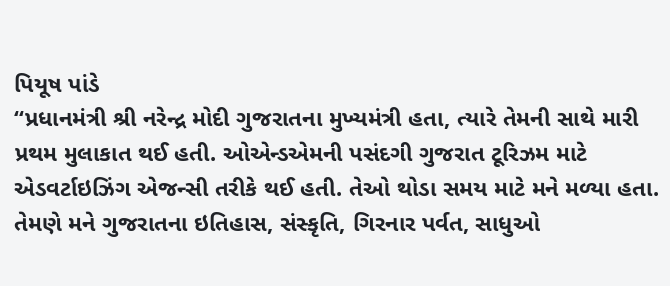પિયૂષ પાંડે
“પ્રધાનમંત્રી શ્રી નરેન્દ્ર મોદી ગુજરાતના મુખ્યમંત્રી હતા, ત્યારે તેમની સાથે મારી પ્રથમ મુલાકાત થઈ હતી. ઓએન્ડએમની પસંદગી ગુજરાત ટૂરિઝમ માટે એડવર્ટાઇઝિંગ એજન્સી તરીકે થઈ હતી. તેઓ થોડા સમય માટે મને મળ્યા હતા. તેમણે મને ગુજરાતના ઇતિહાસ, સંસ્કૃતિ, ગિરનાર પર્વત, સાધુઓ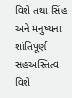વિશે તથા સિંહ અને મનુષ્યના શાંતિપૂર્ણ સહઅસ્તિત્વ વિશે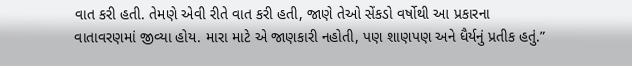વાત કરી હતી. તેમણે એવી રીતે વાત કરી હતી, જાણે તેઓ સેંકડો વર્ષોથી આ પ્રકારના વાતાવરણમાં જીવ્યા હોય. મારા માટે એ જાણકારી નહોતી, પણ શાણપણ અને ધૈર્યનું પ્રતીક હતું.”